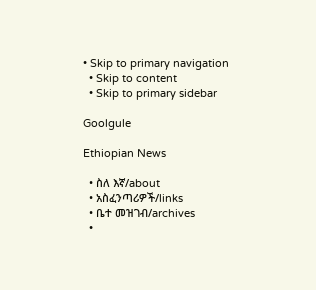• Skip to primary navigation
  • Skip to content
  • Skip to primary sidebar

Goolgule

Ethiopian News

  • ስለ እኛ/about
  • አስፈንጣሪዎች/links
  • ቤተ መዝገብ/archives
  •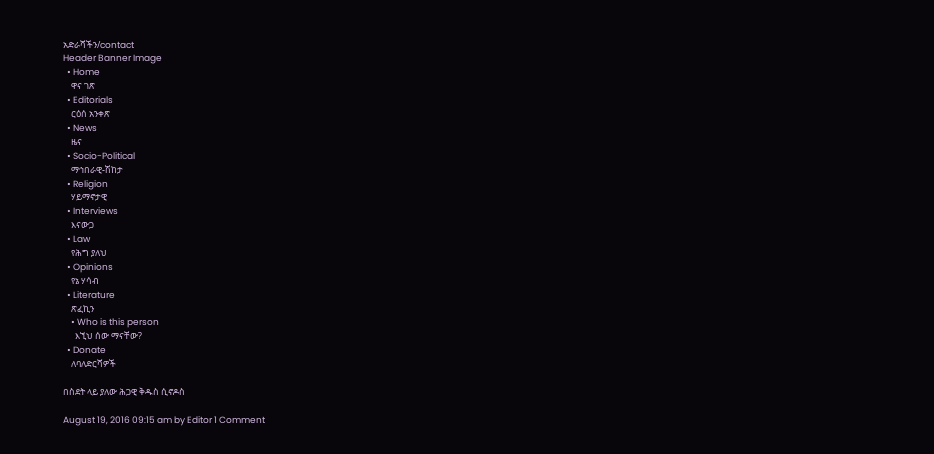አድራሻችን/contact
Header Banner Image
  • Home
    ዋና ገጽ
  • Editorials
    ርዕሰ አንቀጽ
  • News
    ዜና
  • Socio-Political
    ማኅበራዊ-ሽከታ
  • Religion
    ሃይማኖታዊ
  • Interviews
    እናውጋ
  • Law
    የሕግ ያለህ
  • Opinions
    የኔ ሃሳብ
  • Literature
    ጽፈኪን
    • Who is this person
      እኚህ ሰው ማናቸው?
  • Donate
    ለባለድርሻዎች

በስደት ላይ ያለው ሕጋዊ ቅዱስ ሲኖዶስ

August 19, 2016 09:15 am by Editor 1 Comment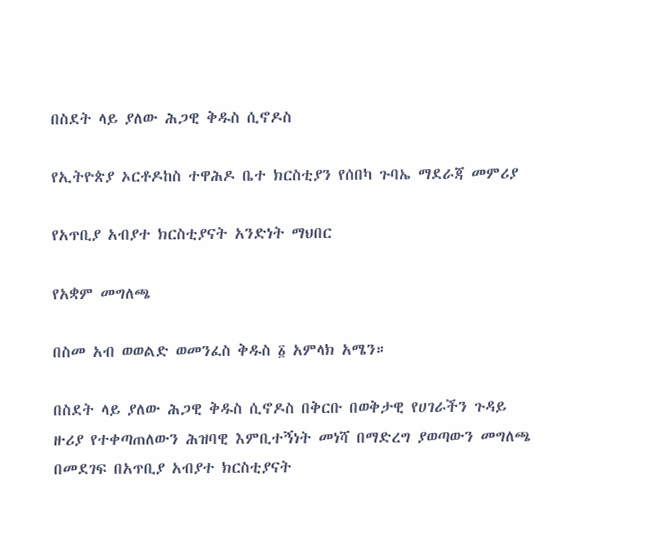በስደት ላይ ያለው ሕጋዊ ቅዱስ ሲኖዶስ

የኢትዮጵያ ኦርቶዶከስ ተዋሕዶ ቤተ ክርስቲያን የሰበካ ጉባኤ ማደራጃ መምሪያ

የአጥቢያ አብያተ ክርስቲያናት አንድነት ማህበር

የአቋም መግለጫ

በስመ አብ ወወልድ ወመንፈስ ቅዱስ ፩ አምላክ አሜን።

በስደት ላይ ያለው ሕጋዊ ቅዱስ ሲኖዶስ በቅርቡ በወቅታዊ የሀገራችን ጉዳይ ዙሪያ የተቀጣጠለውን ሕዝባዊ እምቢተኝነት መነሻ በማድረግ ያወጣውን መግለጫ በመደገፍ በአጥቢያ አብያተ ክርስቲያናት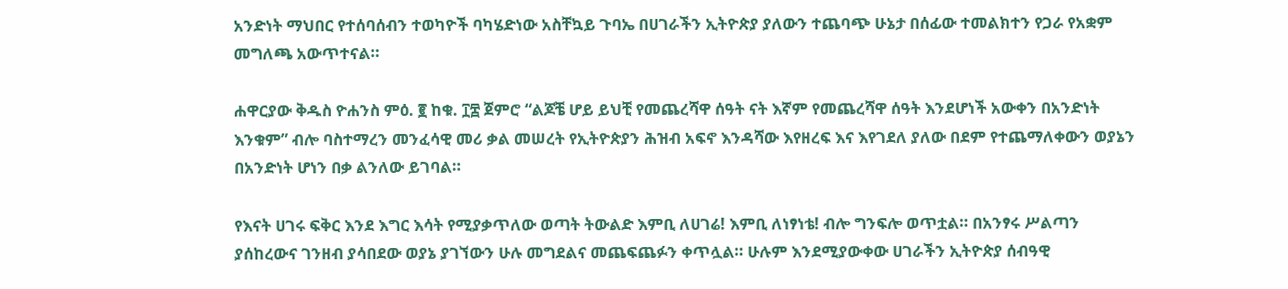አንድነት ማህበር የተሰባሰብን ተወካዮች ባካሄድነው አስቸኳይ ጉባኤ በሀገራችን ኢትዮጵያ ያለውን ተጨባጭ ሁኔታ በሰፊው ተመልክተን የጋራ የአቋም መግለጫ አውጥተናል።

ሐዋርያው ቅዱስ ዮሐንስ ምዕ. ፪ ከቁ. ፲፰ ጀምሮ “ልጆቼ ሆይ ይህቺ የመጨረሻዋ ሰዓት ናት እኛም የመጨረሻዋ ሰዓት እንደሆነች አውቀን በአንድነት እንቁም” ብሎ ባስተማረን መንፈሳዊ መሪ ቃል መሠረት የኢትዮጵያን ሕዝብ አፍኖ እንዳሻው እየዘረፍ እና እየገደለ ያለው በደም የተጨማለቀውን ወያኔን በአንድነት ሆነን በቃ ልንለው ይገባል።

የእናት ሀገሩ ፍቅር እንደ እግር እሳት የሚያቃጥለው ወጣት ትውልድ እምቢ ለሀገሬ! እምቢ ለነፃነቴ! ብሎ ግንፍሎ ወጥቷል። በአንፃሩ ሥልጣን ያሰከረውና ገንዘብ ያሳበደው ወያኔ ያገኘውን ሁሉ መግደልና መጨፍጨፉን ቀጥሏል። ሁሉም እንደሚያውቀው ሀገራችን ኢትዮጵያ ሰብዓዊ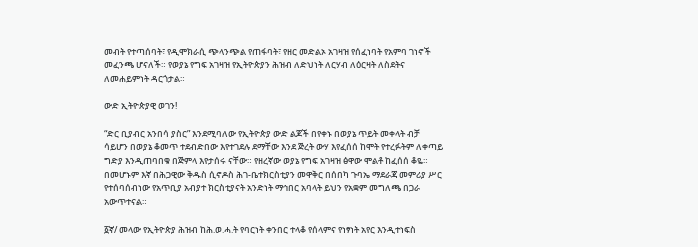መብት የተጣሰባት፣ የዲሞክራሲ ጭላንጭል የጠፋባት፣ የዘር መድልኦ አገዛዝ የሰፈነባት የአምባ ገነኖች መፈንጫ ሆናለች። የወያኔ የግፍ አገዛዝ የኢትዮጵያን ሕዝብ ለድህነት ለርሃብ ለዕርዛት ለስደትና ለመሐይምነት ዳርጎታል።

ውድ ኢትዮጵያዊ ወገን!

“ድር ቢያብር አንበሳ ያስር” እንደሚባለው የኢትዮጵያ ውድ ልጆች በየቀኑ በወያኔ ጥይት መቀላት ብቻ ሳይሆን በወያኔ ቆመጥ ተደብድበው እየተገደሉ ደማቸው እንደ ጅረት ውሃ እየፈሰሰ ከሞት የተረፉትም ለቀጣይ ግድያ እንዲጠባበቁ በጅምላ እየታሰሩ ናቸው። የዘረኛው ወያኔ የግፍ አገዛዝ ፅዋው ሞልቶ ከፈሰሰ ቆዬ። በመሆኑም እኛ በሕጋዊው ቅዱስ ሲኖዶስ ሕገ-ቤተክርስቲያን መዋቅር በሰበካ ጉባኤ ማደራጃ መምሪያ ሥር የተሰባሰብነው የአጥቢያ አብያተ ክርስቲያናት አንድነት ማኅበር አባላት ይህን የአቋም መግለጫ በጋራ አውጥተናል።

፩ኛ/ መላው የኢትዮጵያ ሕዝብ ከሕ.ወ.ሓ.ት የባርነት ቀንበር ተላቆ የሰላምና የነፃነት አየር እንዲተነፍስ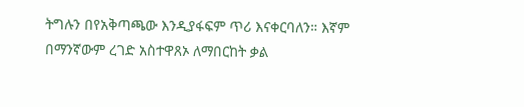ትግሉን በየአቅጣጫው እንዲያፋፍም ጥሪ እናቀርባለን። እኛም በማንኛውም ረገድ አስተዋጸኦ ለማበርከት ቃል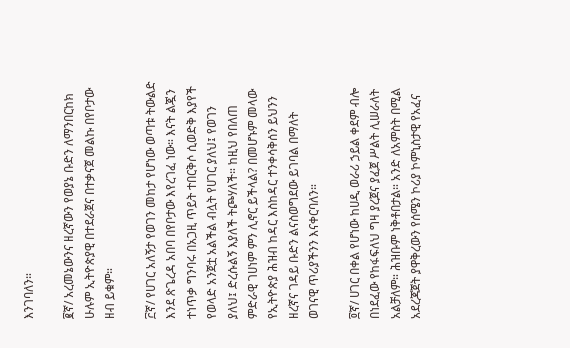እንገባለን።

፪ኛ/ አረመኔውንና ዘረኛውን የወያኔ ቡድን ለማንበርከክ ሁሉም ኢትዮጵያዊ በተደራጀና በተቃናጀ መልኩ በየቦታው ዘብ ይቁም።

፫ኛ/ የሀገር አለኝታ የወገን መከታ የሆነው ወጣቱ ትውልድ እንደ ጽጌረዳ አበባ በየቦታው እየረገፈ ነው። እናት ልጇን ተነጥቃ ግንባሩ በአጋዚ ጥይት ተበርቅሶ ሲወድቅ እያየች የወላድ አንጀቷ አልችል ብሏት የሀገር ያለህ፤ የወገን ያለህ፤ ድረሱልኝ እያለች ትጮሃለች። ከዚህ የበለጠ ምድራዊ ገሀነም ምን ሊኖር ይችላል? በመሆኑም መላው የኢትዮጵያ ሕዝብ ከዳር እስከዳር ተንቀሳቅሰን ይህንን ዘረኛና ገዳይ ቡድን ልናስወግደው ይገባል በማለት ወገናዊ ጥሪያችንን እናቀርባለን።

፬ኛ/ ሀገር በቀል የሆነው ከሀዲ ወራሪ ኃይል ቀደም ብሎ በነደፈው የከፋፍለህ ግዛ ያረጀና ያፈጀ ሥልት ሊሠራለት አልቻለም። ሕዝቡም ነቅቶበታል። አንድ ለአምስት በሚል አደረጃጀት ያዋቅረውን የሰሜን ኮሪያ ኮምኒስታዊ የአፈና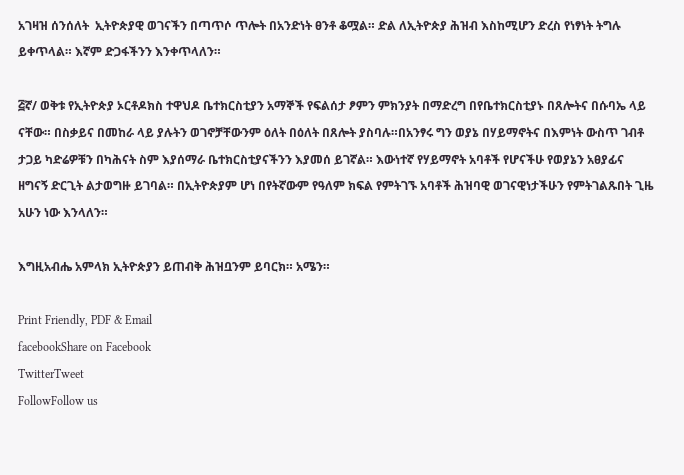አገዛዝ ሰንሰለት  ኢትዮጵያዊ ወገናችን በጣጥሶ ጥሎት በአንድነት ፀንቶ ቆሟል። ድል ለኢትዮጵያ ሕዝብ እስከሚሆን ድረስ የነፃነት ትግሉ ይቀጥላል። እኛም ድጋፋችንን እንቀጥላለን።

፭ኛ/ ወቅቱ የኢትዮጵያ ኦርቶዶክስ ተዋህዶ ቤተክርስቲያን አማኞች የፍልሰታ ፆምን ምክንያት በማድረግ በየቤተክርስቲያኑ በጸሎትና በሱባኤ ላይ ናቸው። በስቃይና በመከራ ላይ ያሉትን ወገኖቻቸውንም ዕለት በዕለት በጸሎት ያስባሉ።በአንፃሩ ግን ወያኔ በሃይማኖትና በእምነት ውስጥ ገብቶ ታጋይ ካድሬዎቹን በካሕናት ስም እያሰማራ ቤተክርስቲያናችንን እያመሰ ይገኛል። እውነተኛ የሃይማኖት አባቶች የሆናችሁ የወያኔን አፀያፊና ዘግናኝ ድርጊት ልታወግዙ ይገባል። በኢትዮጵያም ሆነ በየትኛውም የዓለም ክፍል የምትገኙ አባቶች ሕዝባዊ ወገናዊነታችሁን የምትገልጹበት ጊዜ አሁን ነው እንላለን።

እግዚአብሔ አምላክ ኢትዮጵያን ይጠብቅ ሕዝቧንም ይባርክ። አሜን።

Print Friendly, PDF & Email
facebookShare on Facebook
TwitterTweet
FollowFollow us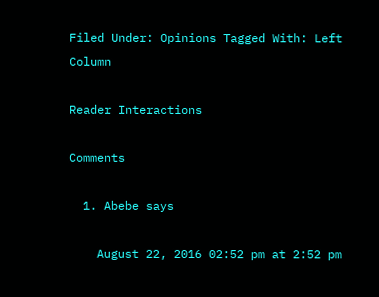Filed Under: Opinions Tagged With: Left Column

Reader Interactions

Comments

  1. Abebe says

    August 22, 2016 02:52 pm at 2:52 pm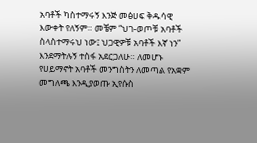አባቶች ካስተማሩኝ እንጅ መፅሀፍ ቅዱሳዊ እውቀት የለኝም። መቼም “ህገ-ወጦቹ አባቶች ስላስተማሩህ ነው፤ ህጋዊዎቹ አባቶች እኛ ነን” እንደማትሉኝ ተስፋ አደርጋለሁ። ለመሆኑ የሀይማኖት አባቶች መንግስትን ለመጣል የአቋም መግለጫ እንዲያወጡ ኢየሱስ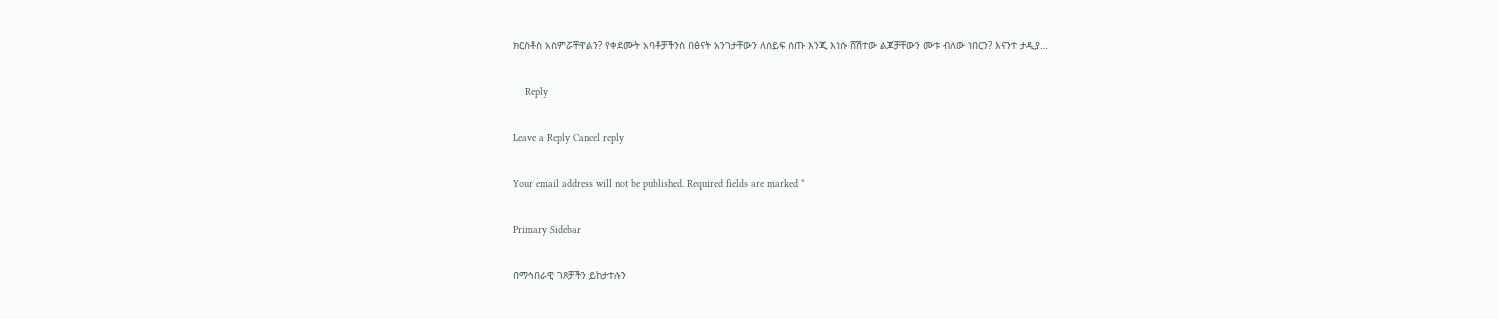ክርስቶስ አስምሯቸዋልን? የቀደሙት አባቶቻችንስ በፅናት አንገታቸውን ለሰይፍ ሰጡ እንጂ እነሱ ሸሽተው ልጆቻቸውን ሙቱ ብለው ነበርን? እናንተ ታዲያ…

    Reply

Leave a Reply Cancel reply

Your email address will not be published. Required fields are marked *

Primary Sidebar

በማኅበራዊ ገጾቻችን ይከታተሉን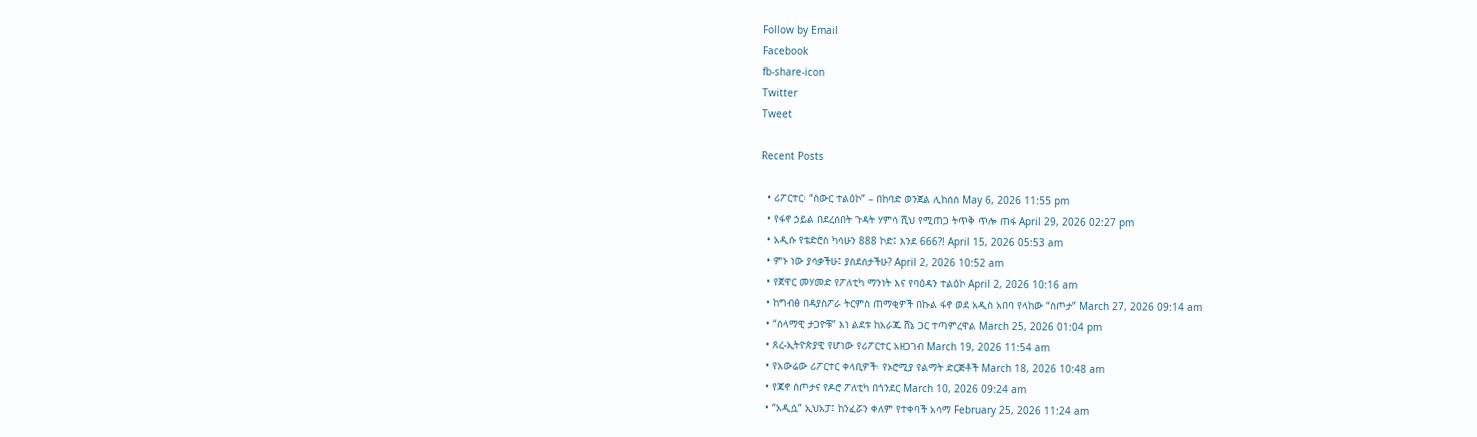Follow by Email
Facebook
fb-share-icon
Twitter
Tweet

Recent Posts

  • ሪፖርተር፡ “ስውር ተልዕኮ” – በከባድ ወንጀል ሊከሰስ May 6, 2026 11:55 pm
  • የፋኖ ኃይል በደረሰበት ጉዳት ሃምሳ ሺህ የሚጠጋ ትጥቅ ጥሎ ጠፋ April 29, 2026 02:27 pm
  • አዲሱ የቴድሮስ ካሳሁን 888 ኮድ፤ እንደ 666?! April 15, 2026 05:53 am
  • ምኑ ነው ያሳቃችሁ፤ ያስደሰታችሁ? April 2, 2026 10:52 am
  • የጀዋር መሃመድ የፖለቲካ ማንነት እና የባዕዳን ተልዕኮ April 2, 2026 10:16 am
  • ከግብፅ በዳያስፖራ ትርምስ ጠማቂዎች በኩል ፋኖ ወደ አዲስ አበባ የላከው “ስጦታ” March 27, 2026 09:14 am
  • “ሰላማዊ ታጋዮቹ” እነ ልደቱ ከአራጁ ሸኔ ጋር ተጣምረዋል March 25, 2026 01:04 pm
  • ጸረ-ኢትዮጵያዊ የሆነው የሪፖርተር አዘጋገብ March 19, 2026 11:54 am
  • የአውሬው ሪፖርተር ቀላቢዎች፡ የኦሮሚያ የልማት ድርጅቶች March 18, 2026 10:48 am
  • የጃኖ ስጦታና የዶሮ ፖለቲካ በጎንደር March 10, 2026 09:24 am
  • “አዲሷ” ኢህአፓ፤ ከንፈሯን ቀለም የተቀባች አሳማ February 25, 2026 11:24 am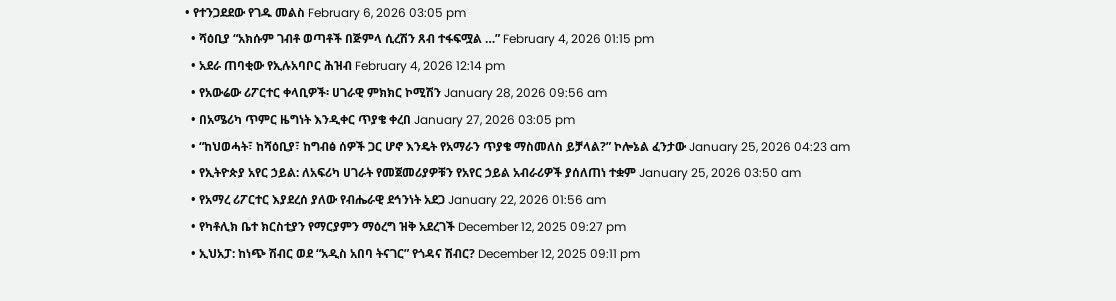• የተንጋደደው የገዱ መልስ February 6, 2026 03:05 pm
  • ሻዕቢያ “አክሱም ገብቶ ወጣቶች በጅምላ ሲረሽን ጸብ ተፋፍሟል …” February 4, 2026 01:15 pm
  • አደራ ጠባቂው የኢሉአባቦር ሕዝብ February 4, 2026 12:14 pm
  • የአውሬው ሪፖርተር ቀላቢዎች፡ ሀገራዊ ምክክር ኮሚሽን January 28, 2026 09:56 am
  • በአሜሪካ ጥምር ዜግነት እንዲቀር ጥያቄ ቀረበ January 27, 2026 03:05 pm
  • “ከህወሓት፣ ከሻዕቢያ፣ ከግብፅ ሰዎች ጋር ሆኖ እንዴት የአማራን ጥያቄ ማስመለስ ይቻላል?” ኮሎኔል ፈንታው January 25, 2026 04:23 am
  • የኢትዮጵያ አየር ኃይል: ለአፍሪካ ሀገራት የመጀመሪያዎቹን የአየር ኃይል አብራሪዎች ያሰለጠነ ተቋም January 25, 2026 03:50 am
  • የአማረ ሪፖርተር እያደረሰ ያለው የብሔራዊ ደኅንነት አደጋ January 22, 2026 01:56 am
  • የካቶሊክ ቤተ ክርስቲያን የማርያምን ማዕረግ ዝቅ አደረገች December 12, 2025 09:27 pm
  • ኢህአፓ: ከነጭ ሽብር ወደ “አዲስ አበባ ትናገር” የጎዳና ሽብር? December 12, 2025 09:11 pm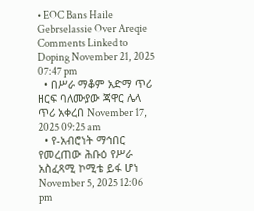• EOC Bans Haile Gebrselassie Over Areqie Comments Linked to Doping November 21, 2025 07:47 pm
  • በሥራ ማቆም አድማ ጥሪ ዘርፍ ባለሙያው ጃዋር ሌላ ጥሪ አቀረበ November 17, 2025 09:25 am
  • የ-አብሮነት ማኅበር የመረጠው ሕቡዕ የሥራ አስፈጻሚ ኮሚቴ ይፋ ሆነ November 5, 2025 12:06 pm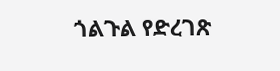ጎልጉል የድረገጽ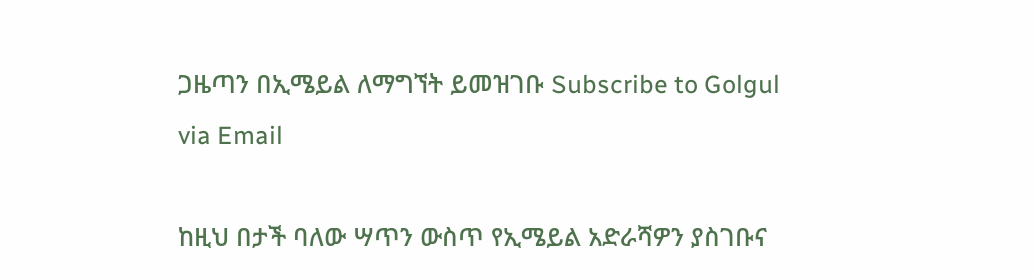ጋዜጣን በኢሜይል ለማግኘት ይመዝገቡ Subscribe to Golgul via Email

ከዚህ በታች ባለው ሣጥን ውስጥ የኢሜይል አድራሻዎን ያስገቡና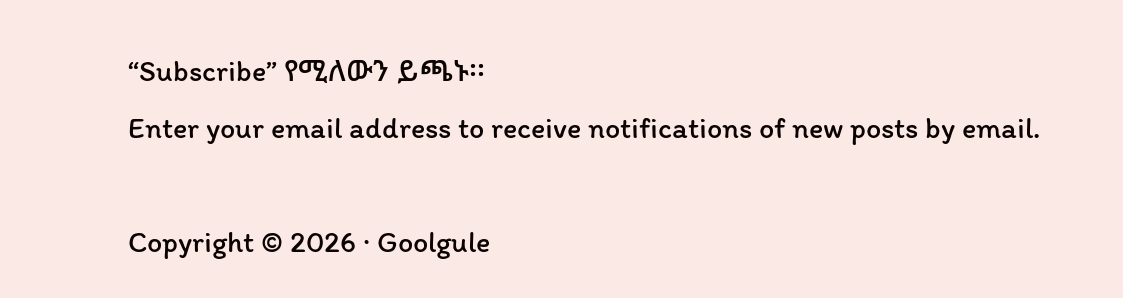“Subscribe” የሚለውን ይጫኑ፡፡
Enter your email address to receive notifications of new posts by email.

Copyright © 2026 · Goolgule